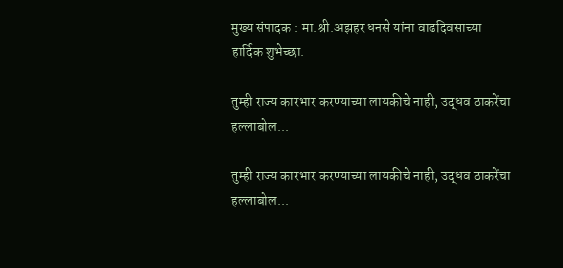मुख्य संपादक : मा.श्री.अझहर धनसे यांना वाढदिवसाच्या हार्दिक शुभेच्छा.

तुम्ही राज्य कारभार करण्याच्या लायकीचे नाही, उद्धव ठाकरेंचा हल्लाबोल...

तुम्ही राज्य कारभार करण्याच्या लायकीचे नाही, उद्धव ठाकरेंचा हल्लाबोल...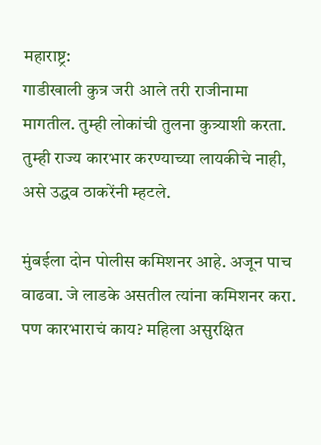महाराष्ट्र:
गाडीखाली कुत्र जरी आले तरी राजीनामा मागतील. तुम्ही लोकांची तुलना कुत्र्याशी करता. तुम्ही राज्य कारभार करण्याच्या लायकीचे नाही, असे उद्धव ठाकरेंनी म्हटले.

मुंबईला दोन पोलीस कमिशनर आहे. अजून पाच वाढवा. जे लाडके असतील त्यांना कमिशनर करा. पण कारभाराचं काय? महिला असुरक्षित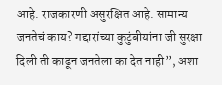आहे. राजकारणी असुरक्षित आहे. सामान्य जनतेचं काय? गद्दारांच्या कुटुंबीयांना जी सुरक्षा दिली ती काढून जनतेला का देत नाही”, अशा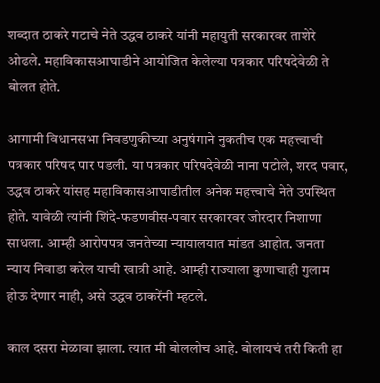शब्दात ठाकरे गटाचे नेते उद्धव ठाकरे यांनी महायुती सरकारवर ताशेरे ओढले. महाविकासआघाडीने आयोजित केलेल्या पत्रकार परिषदेवेळी ते बोलत होते.

आगामी विधानसभा निवडणुकीच्या अनुषंगाने नुकतीच एक महत्त्वाची पत्रकार परिषद पार पडली. या पत्रकार परिषदेवेळी नाना पटोले, शरद पवार, उद्धव ठाकरे यांसह महाविकासआघाडीतील अनेक महत्त्वाचे नेते उपस्थित होते. यावेळी त्यांनी शिंदे-फडणवीस-पवार सरकारवर जोरदार निशाणा साधला. आम्ही आरोपपत्र जनतेच्या न्यायालयात मांडत आहोत. जनता न्याय निवाडा करेल याची खात्री आहे. आम्ही राज्याला कुणाचाही गुलाम होऊ देणार नाही, असे उद्धव ठाकरेंनी म्हटले.

काल दसरा मेळावा झाला. त्यात मी बोललोच आहे. बोलायचं तरी किती हा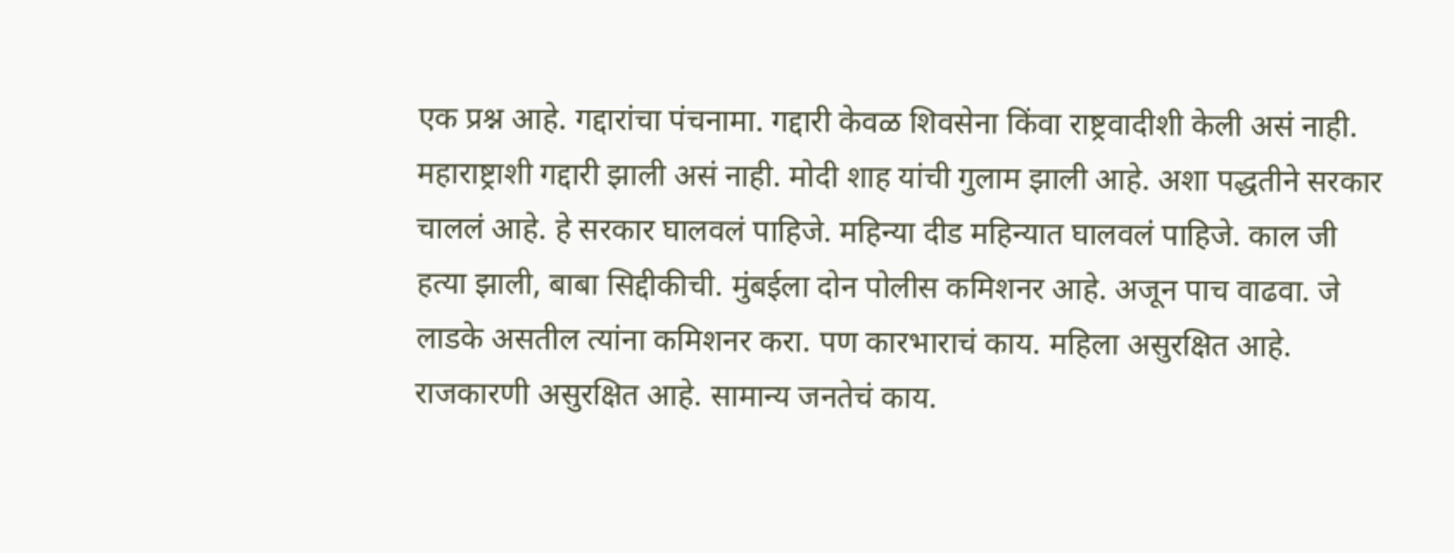एक प्रश्न आहे. गद्दारांचा पंचनामा. गद्दारी केवळ शिवसेना किंवा राष्ट्रवादीशी केली असं नाही. महाराष्ट्राशी गद्दारी झाली असं नाही. मोदी शाह यांची गुलाम झाली आहे. अशा पद्धतीने सरकार चाललं आहे. हे सरकार घालवलं पाहिजे. महिन्या दीड महिन्यात घालवलं पाहिजे. काल जी हत्या झाली, बाबा सिद्दीकीची. मुंबईला दोन पोलीस कमिशनर आहे. अजून पाच वाढवा. जे लाडके असतील त्यांना कमिशनर करा. पण कारभाराचं काय. महिला असुरक्षित आहे. राजकारणी असुरक्षित आहे. सामान्य जनतेचं काय.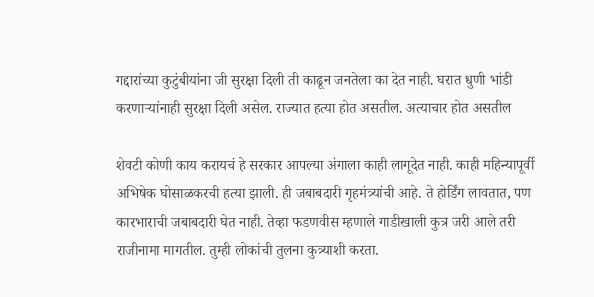गद्दारांच्या कुटुंबीयांना जी सुरक्षा दिली ती काढून जनतेला का देत नाही. घरात धुणी भांडी करणाऱ्यांनाही सुरक्षा दिली असेल. राज्यात हत्या होत असतील. अत्याचार होत असतील

शेवटी कोणी काय करायचं हे सरकार आपल्या अंगाला काही लागूदेत नाही. काही महिन्यापूर्वी अभिषेक घोसाळकरची हत्या झाली. ही जबाबदारी गृहमंत्र्यांची आहे. ते होर्डिंग लावतात, पण कारभाराची जबाबदारी घेत नाही. तेव्हा फडणवीस म्हणाले गाडीखाली कुत्र जरी आले तरी राजीनामा मागतील. तुम्ही लोकांची तुलना कुत्र्याशी करता.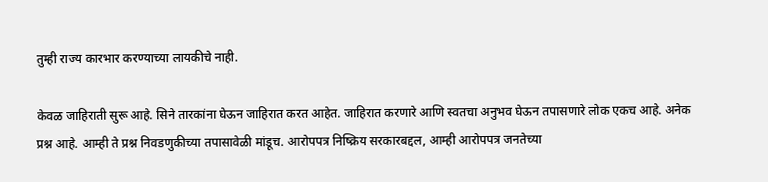तुम्ही राज्य कारभार करण्याच्या लायकीचे नाही.

केवळ जाहिराती सुरू आहे. सिने तारकांना घेऊन जाहिरात करत आहेत. जाहिरात करणारे आणि स्वतचा अनुभव घेऊन तपासणारे लोक एकच आहे. अनेक प्रश्न आहे. आम्ही ते प्रश्न निवडणुकीच्या तपासावेळी मांडूच. आरोपपत्र निष्क्रिय सरकारबद्दल, आम्ही आरोपपत्र जनतेच्या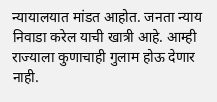न्यायालयात मांडत आहोत. जनता न्याय निवाडा करेल याची खात्री आहे. आम्ही राज्याला कुणाचाही गुलाम होऊ देणार नाही.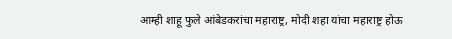आम्ही शाहू फुले आंबेडकरांचा महाराष्ट्र, मोदी शहा यांचा महाराष्ट्र होऊ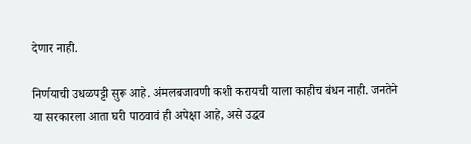देणार नाही.

निर्णयाची उधळपट्टी सुरू आहे. अंमलबजावणी कशी करायची याला काहीच बंधन नाही. जनतेने या सरकारला आता घरी पाठवावं ही अपेक्षा आहे, असे उद्धव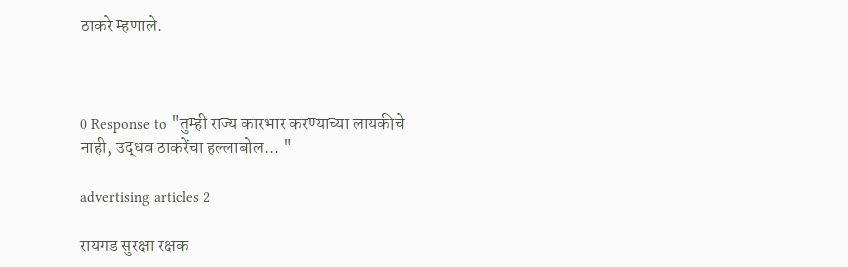ठाकरे म्हणाले.



0 Response to "तुम्ही राज्य कारभार करण्याच्या लायकीचे नाही, उद्धव ठाकरेंचा हल्लाबोल... "

advertising articles 2

रायगड सुरक्षा रक्षक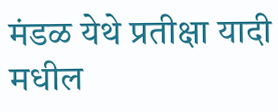मंडळ येथे प्रतीक्षा यादी मधील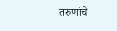तरुणांचे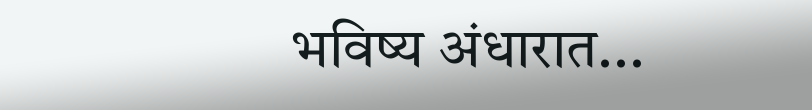भविष्य अंधारात...